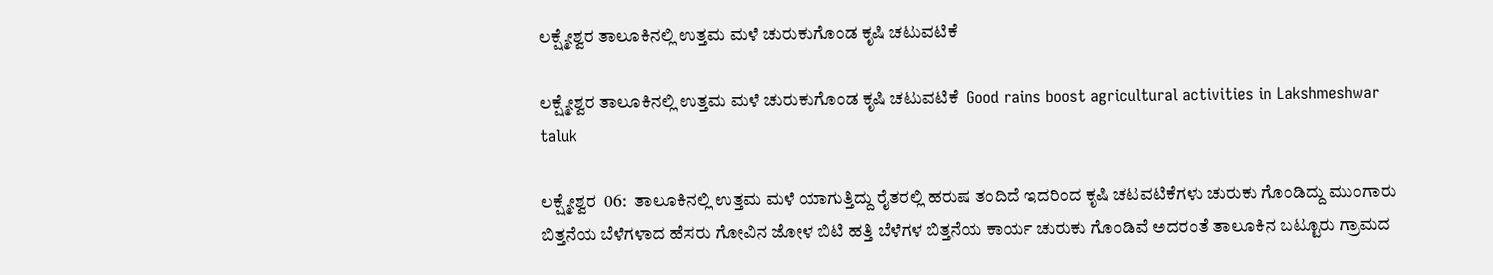ಲಕ್ಷ್ಮೇಶ್ವರ ತಾಲೂಕಿನಲ್ಲಿ ಉತ್ತಮ ಮಳೆ ಚುರುಕುಗೊಂಡ ಕೃಷಿ ಚಟುವಟಿಕೆ

ಲಕ್ಷ್ಮೇಶ್ವರ ತಾಲೂಕಿನಲ್ಲಿ ಉತ್ತಮ ಮಳೆ ಚುರುಕುಗೊಂಡ ಕೃಷಿ ಚಟುವಟಿಕೆ  Good rains boost agricultural activities in Lakshmeshwar taluk

ಲಕ್ಷ್ಮೇಶ್ವರ  06:  ತಾಲೂಕಿನಲ್ಲಿ ಉತ್ತಮ ಮಳೆ ಯಾಗುತ್ತಿದ್ದು ರೈತರಲ್ಲಿ ಹರುಷ ತಂದಿದೆ ಇದರಿಂದ ಕೃಷಿ ಚಟವಟಿಕೆಗಳು ಚುರುಕು ಗೊಂಡಿದ್ದು ಮುಂಗಾರು ಬಿತ್ತನೆಯ ಬೆಳೆಗಳಾದ ಹೆಸರು ಗೋವಿನ ಜೋಳ ಬಿಟಿ ಹತ್ತಿ ಬೆಳೆಗಳ ಬಿತ್ತನೆಯ ಕಾರ್ಯ ಚುರುಕು ಗೊಂಡಿವೆ ಅದರಂತೆ ತಾಲೂಕಿನ ಬಟ್ಟೂರು ಗ್ರಾಮದ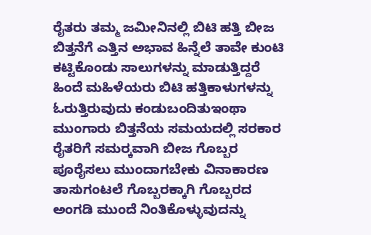ರೈತರು ತಮ್ಮ ಜಮೀನಿನಲ್ಲಿ ಬಿಟಿ ಹತ್ತಿ ಬೀಜ ಬಿತ್ತನೆಗೆ ಎತ್ತಿನ ಅಭಾವ ಹಿನ್ನೆಲೆ ತಾವೇ ಕುಂಟಿ ಕಟ್ಟಿಕೊಂಡು ಸಾಲುಗಳನ್ನು ಮಾಡುತ್ತಿದ್ದರೆ ಹಿಂದೆ ಮಹಿಳೆಯರು ಬಿಟಿ ಹತ್ತಿಕಾಳುಗಳನ್ನು ಓರುತ್ತಿರುವುದು ಕಂಡುಬಂದಿತುಇಂಥಾ ಮುಂಗಾರು ಬಿತ್ತನೆಯ ಸಮಯದಲ್ಲಿ ಸರಕಾರ ರೈತರಿಗೆ ಸಮರ‍್ಕವಾಗಿ ಬೀಜ ಗೊಬ್ಬರ ಪೂರೈಸಲು ಮುಂದಾಗಬೇಕು ವಿನಾಕಾರಣ ತಾಸುಗಂಟಲೆ ಗೊಬ್ಬರಕ್ಕಾಗಿ ಗೊಬ್ಬರದ ಅಂಗಡಿ ಮುಂದೆ ನಿಂತಿಕೊಳ್ಳುವುದನ್ನು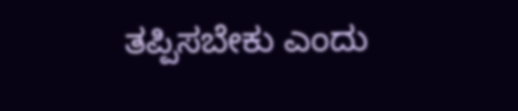ತಪ್ಪಿಸಬೇಕು ಎಂದು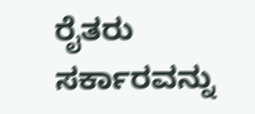ರೈತರು ಸರ್ಕಾರವನ್ನು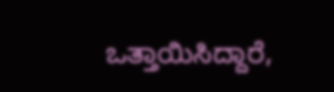ಒತ್ತಾಯಿಸಿದ್ದಾರೆ,